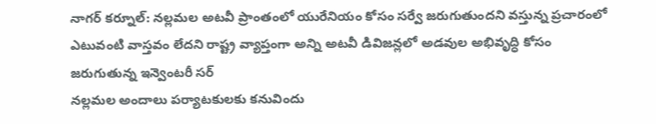నాగర్ కర్నూల్: నల్లమల అటవీ ప్రాంతంలో యురేనియం కోసం సర్వే జరుగుతుందని వస్తున్న ప్రచారంలో ఎటువంటి వాస్తవం లేదని రాష్ట్ర వ్యాప్తంగా అన్ని అటవీ డివిజన్లలో అడవుల అభివృద్ధి కోసం జరుగుతున్న ఇన్వెంటరీ సర్
నల్లమల అందాలు పర్యాటకులకు కనువిందు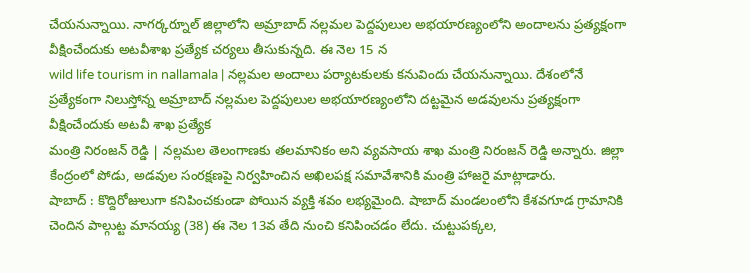చేయనున్నాయి. నాగర్కర్నూల్ జిల్లాలోని అమ్రాబాద్ నల్లమల పెద్దపులుల అభయారణ్యంలోని అందాలను ప్రత్యక్షంగా వీక్షించేందుకు అటవీశాఖ ప్రత్యేక చర్యలు తీసుకున్నది. ఈ నెల 15 న
wild life tourism in nallamala | నల్లమల అందాలు పర్యాటకులకు కనువిందు చేయనున్నాయి. దేశంలోనే ప్రత్యేకంగా నిలుస్తోన్న అమ్రాబాద్ నల్లమల పెద్దపులుల అభయారణ్యంలోని దట్టమైన అడవులను ప్రత్యక్షంగా వీక్షించేందుకు అటవీ శాఖ ప్రత్యేక
మంత్రి నిరంజన్ రెడ్డి | నల్లమల తెలంగాణకు తలమానికం అని వ్యవసాయ శాఖ మంత్రి నిరంజన్ రెడ్డి అన్నారు. జిల్లా కేంద్రంలో పోడు, అడవుల సంరక్షణపై నిర్వహించిన అఖిలపక్ష సమావేశానికి మంత్రి హాజరై మాట్లాడారు.
షాబాద్ : కొద్దిరోజులుగా కనిపించకుండా పోయిన వ్యక్తి శవం లభ్యమైంది. షాబాద్ మండలంలోని కేశవగూడ గ్రామానికి చెందిన పాల్గుట్ట మానయ్య (38) ఈ నెల 13వ తేది నుంచి కనిపించడం లేదు. చుట్టుపక్కల,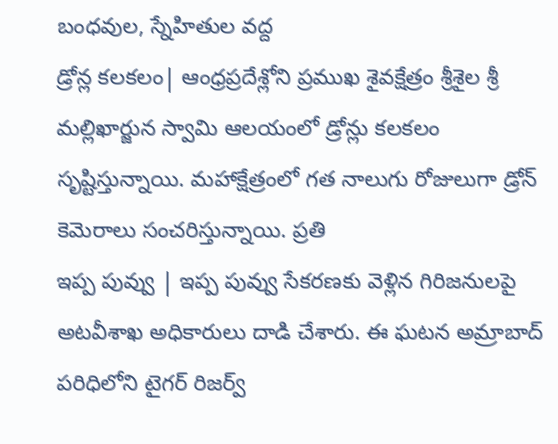బంధవుల, స్నేహితుల వద్ద
డ్రోన్ల కలకలం| ఆంధ్రప్రదేశ్లోని ప్రముఖ శైవక్షేత్రం శ్రీశైల శ్రీ మల్లిఖార్జున స్వామి ఆలయంలో డ్రోన్లు కలకలం సృష్టిస్తున్నాయి. మహాక్షేత్రంలో గత నాలుగు రోజులుగా డ్రోన్ కెమెరాలు సంచరిస్తున్నాయి. ప్రతి
ఇప్ప పువ్వు | ఇప్ప పువ్వు సేకరణకు వెళ్లిన గిరిజనులపై అటవీశాఖ అధికారులు దాడి చేశారు. ఈ ఘటన అమ్రాబాద్ పరిధిలోని టైగర్ రిజర్వ్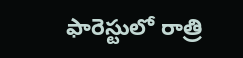ఫారెస్టులో రాత్రి